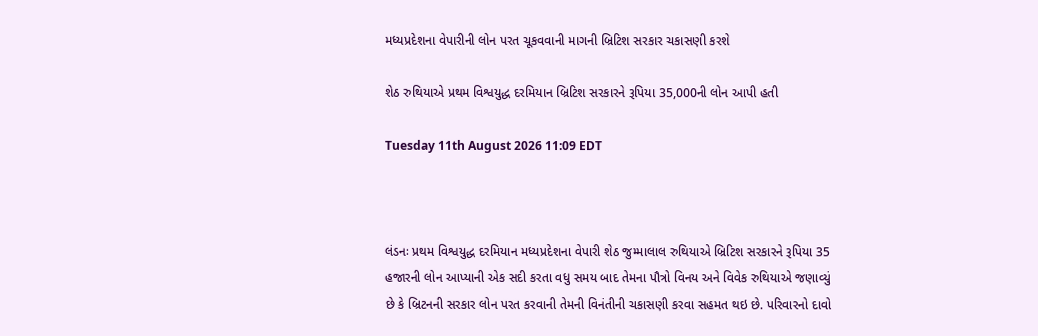મધ્યપ્રદેશના વેપારીની લોન પરત ચૂકવવાની માગની બ્રિટિશ સરકાર ચકાસણી કરશે

શેઠ રુથિયાએ પ્રથમ વિશ્વયુદ્ધ દરમિયાન બ્રિટિશ સરકારને રૂપિયા 35,000ની લોન આપી હતી

Tuesday 11th August 2026 11:09 EDT



લંડનઃ પ્રથમ વિશ્વયુદ્ધ દરમિયાન મધ્યપ્રદેશના વેપારી શેઠ જુમ્માલાલ રુથિયાએ બ્રિટિશ સરકારને રૂપિયા 35 હજારની લોન આપ્યાની એક સદી કરતા વધુ સમય બાદ તેમના પૌત્રો વિનય અને વિવેક રુથિયાએ જણાવ્યું છે કે બ્રિટનની સરકાર લોન પરત કરવાની તેમની વિનંતીની ચકાસણી કરવા સહમત થઇ છે. પરિવારનો દાવો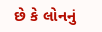છે કે લોનનું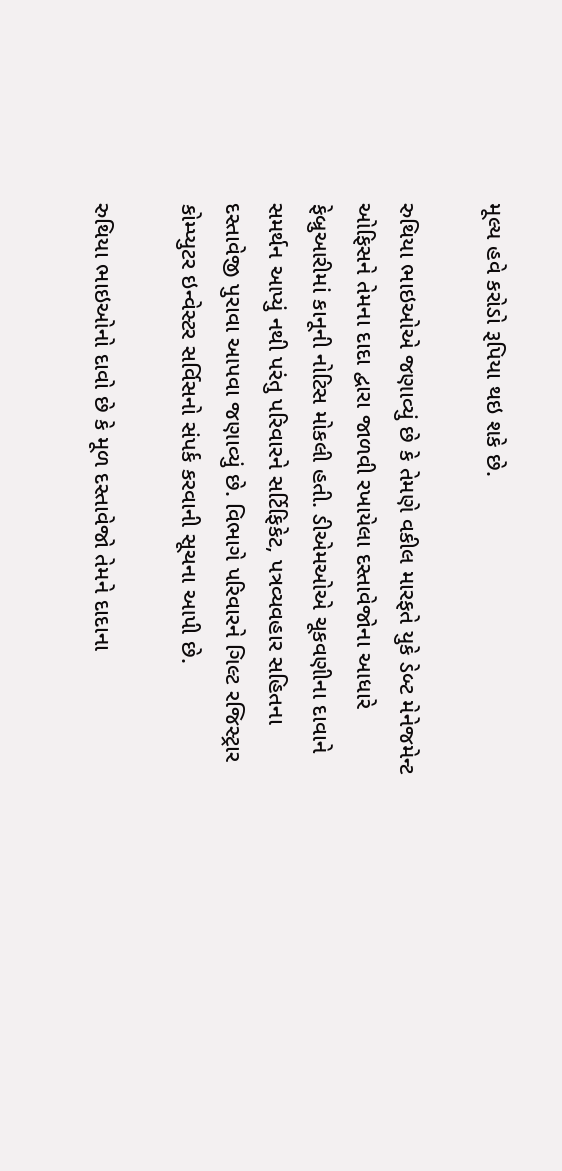મૂલ્ય હવે કરોડો રૂપિયા થઇ શકે છે.

રુથિયા ભાઇઓએ જણાવ્યું છે કે તેમણે વકીલ મારફતે યુકે ડેબ્ટ મેનેજમેન્ટ ઓફિસને તેમના દાદા દ્વારા જાળવી રખાયેલા દસ્તાવેજોના આધારે ફેબ્રુઆરીમાં કાનૂની નોટિસ મોકલી હતી. ડીએમઓએ ચૂકવણીના દાવાને સમર્થન આપ્યું નથી પરંતુ પરિવારને સર્ટિફિકેટ, પત્રવ્યવહાર સહિતના દસ્તાવેજી પુરાવા આપવા જણાવ્યું છે. વિભાગે પરિવારને ગિલ્ટ રજિસ્ટ્રાર કોમ્પ્યુટર ઇન્વેસ્ટર સર્વિસનો સંપર્ક કરવાની સૂચના આપી છે.

રુથિયા ભાઇઓનો દાવો છે કે મૂળ દસ્તાવેજો તેમને દાદાના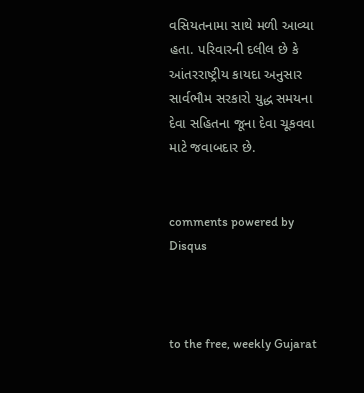વસિયતનામા સાથે મળી આવ્યા હતા. પરિવારની દલીલ છે કે આંતરરાષ્ટ્રીય કાયદા અનુસાર સાર્વભૌમ સરકારો યુદ્ધ સમયના દેવા સહિતના જૂના દેવા ચૂકવવા માટે જવાબદાર છે.


comments powered by Disqus



to the free, weekly Gujarat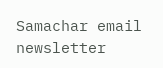Samachar email newsletter